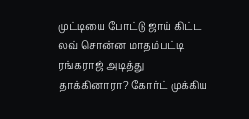முட்டியை போட்டு ஜாய் கிட்ட லவ் சொன்ன மாதம்பட்டி ரங்கராஜ் அடித்து தாக்கினாரா? கோர்ட் முக்கிய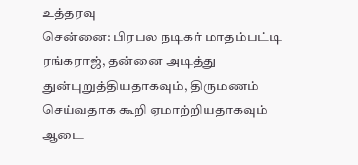உத்தரவு
சென்னை: பிரபல நடிகர் மாதம்பட்டி ரங்கராஜ், தன்னை அடித்து துன்புறுத்தியதாகவும், திருமணம் செய்வதாக கூறி ஏமாற்றியதாகவும் ஆடை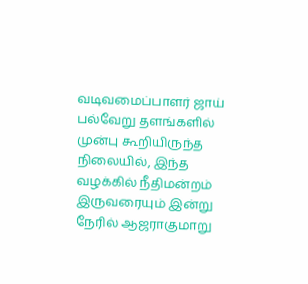வடிவமைப்பாளர் ஜாய் பல்வேறு தளங்களில் முன்பு கூறியிருந்த நிலையில், இந்த வழக்கில் நீதிமன்றம் இருவரையும் இன்று நேரில் ஆஜராகுமாறு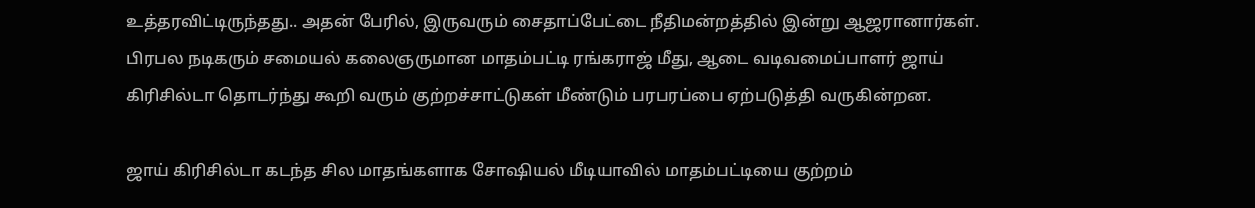உத்தரவிட்டிருந்தது.. அதன் பேரில், இருவரும் சைதாப்பேட்டை நீதிமன்றத்தில் இன்று ஆஜரானார்கள்.
பிரபல நடிகரும் சமையல் கலைஞருமான மாதம்பட்டி ரங்கராஜ் மீது, ஆடை வடிவமைப்பாளர் ஜாய் கிரிசில்டா தொடர்ந்து கூறி வரும் குற்றச்சாட்டுகள் மீண்டும் பரபரப்பை ஏற்படுத்தி வருகின்றன.

ஜாய் கிரிசில்டா கடந்த சில மாதங்களாக சோஷியல் மீடியாவில் மாதம்பட்டியை குற்றம்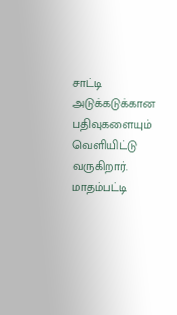சாட்டி அடுக்கடுக்கான பதிவுகளையும் வெளியிட்டு வருகிறார்.
மாதம்பட்டி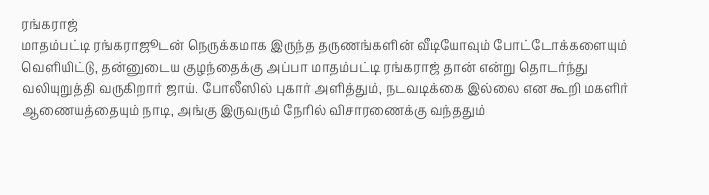ரங்கராஜ்
மாதம்பட்டி ரங்கராஜூடன் நெருக்கமாக இருந்த தருணங்களின் வீடியோவும் போட்டோக்களையும் வெளியிட்டு, தன்னுடைய குழந்தைக்கு அப்பா மாதம்பட்டி ரங்கராஜ் தான் என்று தொடர்ந்து வலியுறுத்தி வருகிறார் ஜாய். போலீஸில் புகார் அளித்தும், நடவடிக்கை இல்லை என கூறி மகளிர் ஆணையத்தையும் நாடி, அங்கு இருவரும் நேரில் விசாரணைக்கு வந்ததும்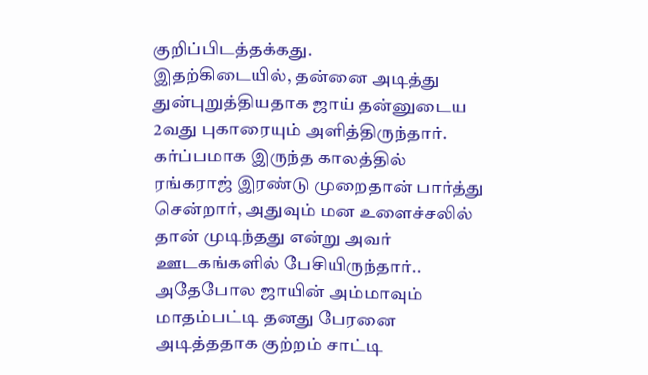குறிப்பிடத்தக்கது.
இதற்கிடையில், தன்னை அடித்து துன்புறுத்தியதாக ஜாய் தன்னுடைய 2வது புகாரையும் அளித்திருந்தார். கர்ப்பமாக இருந்த காலத்தில் ரங்கராஜ் இரண்டு முறைதான் பார்த்து சென்றார், அதுவும் மன உளைச்சலில் தான் முடிந்தது என்று அவர் ஊடகங்களில் பேசியிருந்தார்.. அதேபோல ஜாயின் அம்மாவும் மாதம்பட்டி தனது பேரனை அடித்ததாக குற்றம் சாட்டி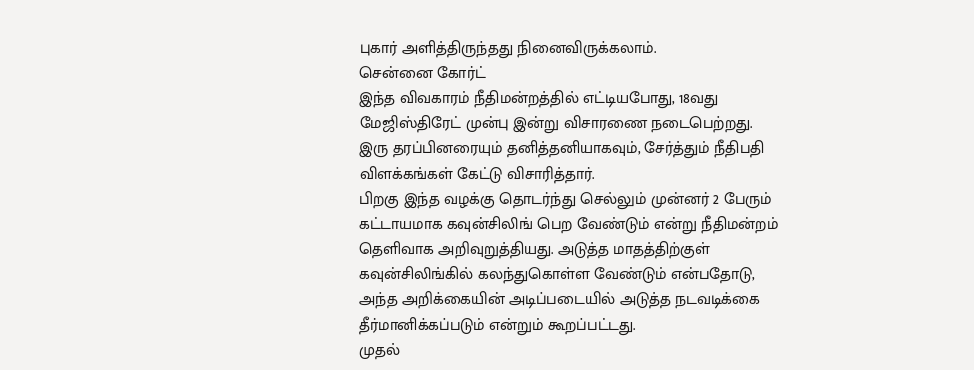புகார் அளித்திருந்தது நினைவிருக்கலாம்.
சென்னை கோர்ட்
இந்த விவகாரம் நீதிமன்றத்தில் எட்டியபோது, 18வது மேஜிஸ்திரேட் முன்பு இன்று விசாரணை நடைபெற்றது. இரு தரப்பினரையும் தனித்தனியாகவும், சேர்த்தும் நீதிபதி விளக்கங்கள் கேட்டு விசாரித்தார்.
பிறகு இந்த வழக்கு தொடர்ந்து செல்லும் முன்னர் 2 பேரும் கட்டாயமாக கவுன்சிலிங் பெற வேண்டும் என்று நீதிமன்றம் தெளிவாக அறிவுறுத்தியது. அடுத்த மாதத்திற்குள் கவுன்சிலிங்கில் கலந்துகொள்ள வேண்டும் என்பதோடு, அந்த அறிக்கையின் அடிப்படையில் அடுத்த நடவடிக்கை தீர்மானிக்கப்படும் என்றும் கூறப்பட்டது.
முதல்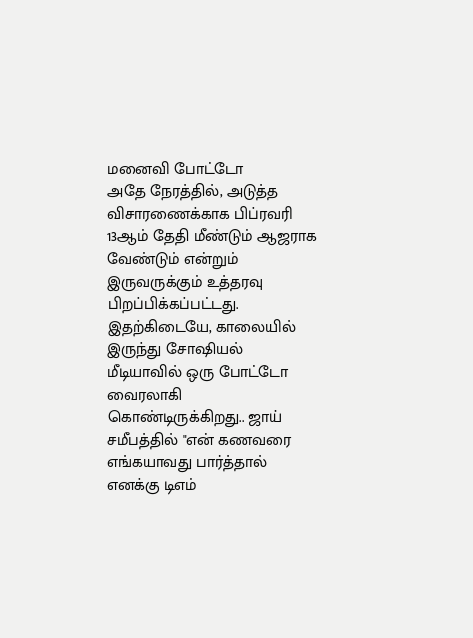மனைவி போட்டோ
அதே நேரத்தில், அடுத்த விசாரணைக்காக பிப்ரவரி 13ஆம் தேதி மீண்டும் ஆஜராக வேண்டும் என்றும் இருவருக்கும் உத்தரவு பிறப்பிக்கப்பட்டது.
இதற்கிடையே, காலையில் இருந்து சோஷியல் மீடியாவில் ஒரு போட்டோ வைரலாகி கொண்டிருக்கிறது.. ஜாய் சமீபத்தில் "என் கணவரை எங்கயாவது பார்த்தால் எனக்கு டிஎம்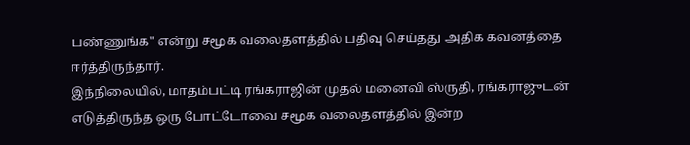பண்ணுங்க" என்று சமூக வலைதளத்தில் பதிவு செய்தது அதிக கவனத்தை ஈர்த்திருந்தார்.
இந்நிலையில், மாதம்பட்டி ரங்கராஜின் முதல் மனைவி ஸ்ருதி, ரங்கராஜுடன் எடுத்திருந்த ஒரு போட்டோவை சமூக வலைதளத்தில் இன்ற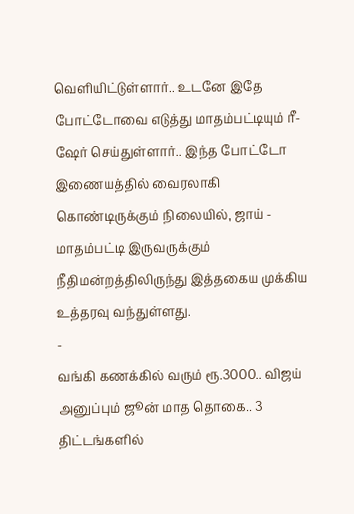வெளியிட்டுள்ளார்.. உடனே இதே போட்டோவை எடுத்து மாதம்பட்டியும் ரீ-ஷேர் செய்துள்ளார்.. இந்த போட்டோ இணையத்தில் வைரலாகி கொண்டிருக்கும் நிலையில், ஜாய் - மாதம்பட்டி இருவருக்கும் நீதிமன்றத்திலிருந்து இத்தகைய முக்கிய உத்தரவு வந்துள்ளது.
-
வங்கி கணக்கில் வரும் ரூ.3000.. விஜய் அனுப்பும் ஜூன் மாத தொகை.. 3 திட்டங்களில்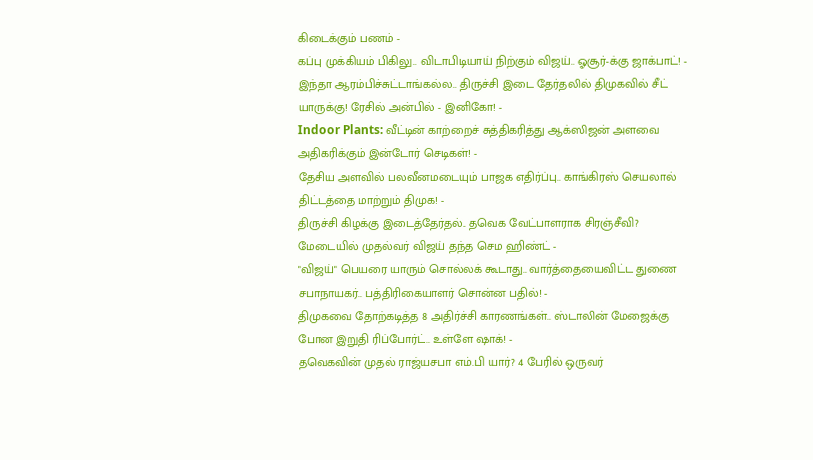கிடைக்கும் பணம் -
கப்பு முக்கியம் பிகிலு.. விடாபிடியாய் நிற்கும் விஜய்.. ஓசூர்-க்கு ஜாக்பாட்! -
இந்தா ஆரம்பிச்சுட்டாங்கல்ல.. திருச்சி இடை தேர்தலில் திமுகவில் சீட் யாருக்கு! ரேசில் அன்பில் - இனிகோ! -
Indoor Plants: வீட்டின் காற்றைச் சுத்திகரித்து ஆக்ஸிஜன் அளவை அதிகரிக்கும் இன்டோர் செடிகள்! -
தேசிய அளவில் பலவீனமடையும் பாஜக எதிர்ப்பு.. காங்கிரஸ் செயலால் திட்டத்தை மாற்றும் திமுக! -
திருச்சி கிழக்கு இடைத்தேர்தல்.. தவெக வேட்பாளராக சிரஞ்சீவி? மேடையில் முதல்வர் விஜய் தந்த செம ஹிண்ட் -
"விஜய்" பெயரை யாரும் சொல்லக் கூடாது.. வார்த்தையைவிட்ட துணை சபாநாயகர்.. பத்திரிகையாளர் சொன்ன பதில்! -
திமுகவை தோற்கடித்த 8 அதிர்ச்சி காரணங்கள்.. ஸ்டாலின் மேஜைக்கு போன இறுதி ரிப்போர்ட்.. உள்ளே ஷாக்! -
தவெகவின் முதல் ராஜ்யசபா எம்.பி யார்? 4 பேரில் ஒருவர்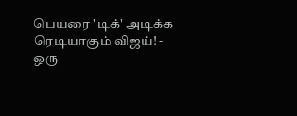பெயரை 'டிக்' அடிக்க ரெடியாகும் விஜய்! -
ஒரு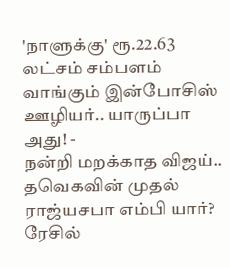'நாளுக்கு' ரூ.22.63 லட்சம் சம்பளம் வாங்கும் இன்போசிஸ் ஊழியர்.. யாருப்பா அது! -
நன்றி மறக்காத விஜய்.. தவெகவின் முதல் ராஜ்யசபா எம்பி யார்? ரேசில்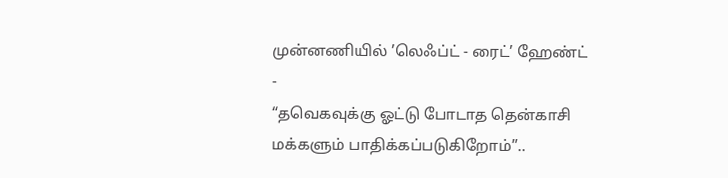முன்னணியில் ’லெஃப்ட் - ரைட்’ ஹேண்ட் -
“தவெகவுக்கு ஓட்டு போடாத தென்காசி மக்களும் பாதிக்கப்படுகிறோம்”..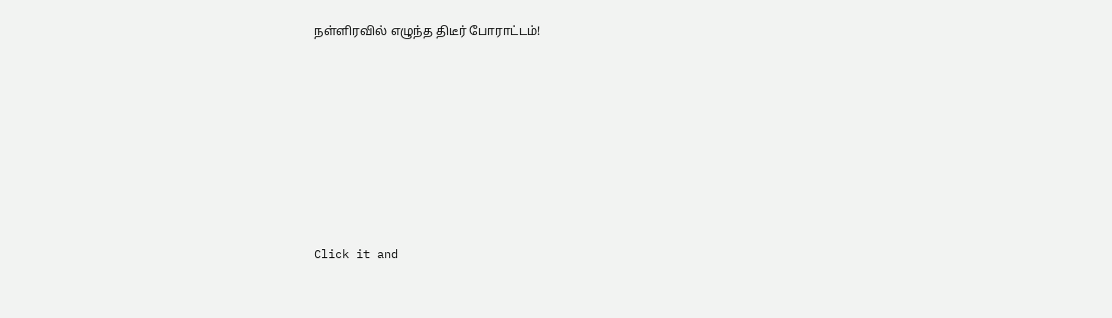நள்ளிரவில் எழுந்த திடீர் போராட்டம்!












Click it and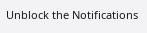Unblock the Notifications